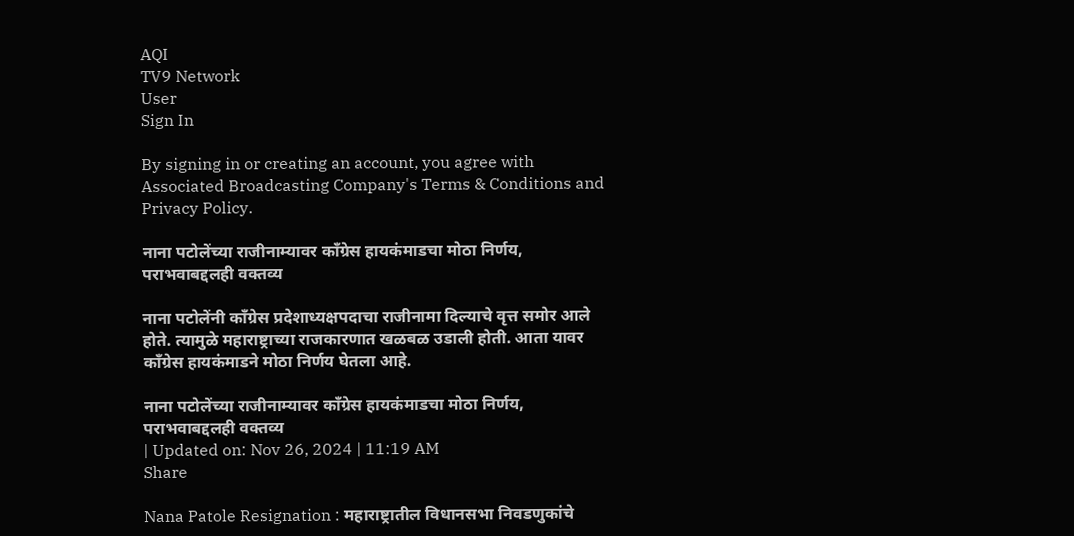AQI
TV9 Network
User
Sign In

By signing in or creating an account, you agree with Associated Broadcasting Company's Terms & Conditions and Privacy Policy.

नाना पटोलेंच्या राजीनाम्यावर काँग्रेस हायकंमाडचा मोठा निर्णय, पराभवाबद्दलही वक्तव्य

नाना पटोलेंनी काँग्रेस प्रदेशाध्यक्षपदाचा राजीनामा दिल्याचे वृत्त समोर आले होते. त्यामुळे महाराष्ट्राच्या राजकारणात खळबळ उडाली होती. आता यावर काँग्रेस हायकंमाडने मोठा निर्णय घेतला आहे.

नाना पटोलेंच्या राजीनाम्यावर काँग्रेस हायकंमाडचा मोठा निर्णय, पराभवाबद्दलही वक्तव्य
| Updated on: Nov 26, 2024 | 11:19 AM
Share

Nana Patole Resignation : महाराष्ट्रातील विधानसभा निवडणुकांचे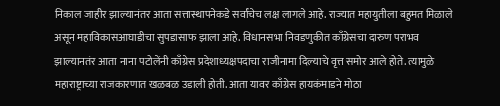निकाल जाहीर झाल्यानंतर आता सत्तास्थापनेकडे सर्वांचेच लक्ष लागले आहे. राज्यात महायुतीला बहुमत मिळाले असून महाविकासआघाडीचा सुपडासाफ झाला आहे. विधानसभा निवडणुकीत काँग्रेसचा दारुण पराभव झाल्यानतंर आता नाना पटोलेंनी काँग्रेस प्रदेशाध्यक्षपदाचा राजीनामा दिल्याचे वृत्त समोर आले होते. त्यामुळे महाराष्ट्राच्या राजकारणात खळबळ उडाली होती. आता यावर काँग्रेस हायकंमाडने मोठा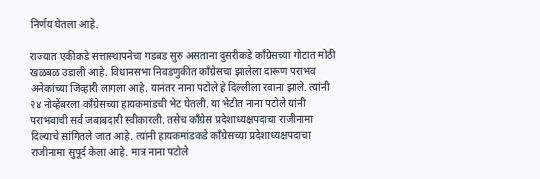निर्णय घेतला आहे.

राज्यात एकीकडे सत्तास्थापनेचा गडबड सुरु असताना दुसरीकडे काँग्रेसच्या गोटात मोठी खळबळ उडाली आहे. विधानसभा निवडणुकीत काँग्रेसचा झालेला दारूण पराभव अनेकांच्या जिव्हारी लागला आहे. यानंतर नाना पटोले हे दिल्लीला रवाना झाले. त्यांनी २४ नोव्हेंबरला काँग्रेसच्या हायकमांडची भेट घेतली. या भेटीत नाना पटोले यांनी पराभवाची सर्व जबाबदारी स्वीकारली. तसेच काँग्रेस प्रदेशाध्यक्षपदाचा राजीनामा दिल्याचे सांगितले जात आहे. त्यांनी हायकमांडकडे काँग्रेसच्या प्रदेशाध्यक्षपदाचा राजीनामा सुपूर्द केला आहे. मात्र नाना पटोले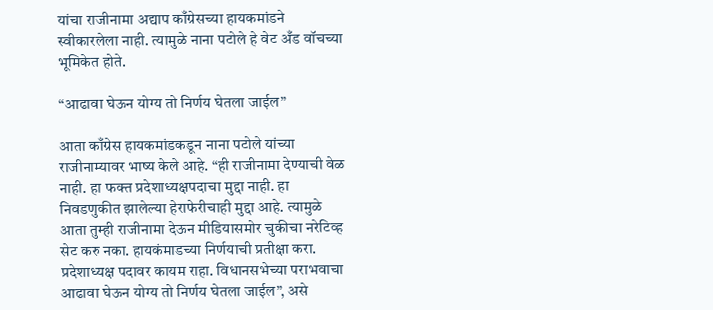यांचा राजीनामा अद्याप काँग्रेसच्या हायकमांडने स्वीकारलेला नाही. त्यामुळे नाना पटोले हे वेट अँड वॉचच्या भूमिकेत होते.

“आढावा घेऊन योग्य तो निर्णय घेतला जाईल”

आता काँग्रेस हायकमांडकडून नाना पटोले यांच्या राजीनाम्यावर भाष्य केले आहे. “ही राजीनामा देण्याची वेळ नाही. हा फक्त प्रदेशाध्यक्षपदाचा मुद्दा नाही. हा निवडणुकीत झालेल्या हेराफेरीचाही मुद्दा आहे. त्यामुळे आता तुम्ही राजीनामा देऊन मीडियासमोर चुकीचा नरेटिव्ह सेट करु नका. हायकंमाडच्या निर्णयाची प्रतीक्षा करा. प्रदेशाध्यक्ष पदावर कायम राहा. विधानसभेच्या पराभवाचा आढावा घेऊन योग्य तो निर्णय घेतला जाईल”, असे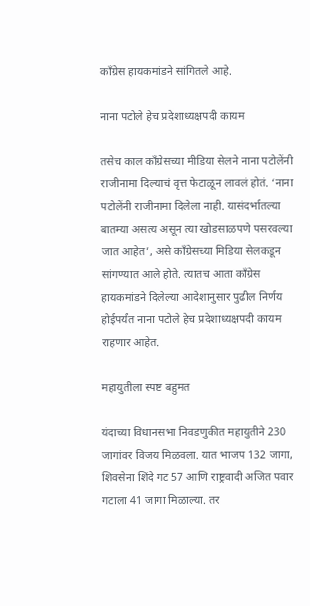काँग्रेस हायकमांडने सांगितले आहे.

नाना पटोले हेच प्रदेशाध्यक्षपदी कायम

तसेच काल काँग्रेसच्या मीडिया सेलने नाना पटोलेंनी राजीनामा दिल्याचं वृत्त फेटाळून लावलं होतं. ‘नाना पटोलेंनी राजीनामा दिलेला नाही. यासंदर्भातल्या बातम्या असत्य असून त्या खोडसाळपणे पसरवल्या जात आहेत’, असे काँग्रेसच्या मिडिया सेलकडून सांगण्यात आले होते. त्यातच आता काँग्रेस हायकमांडने दिलेल्या आदेशानुसार पुढील निर्णय होईपर्यंत नाना पटोले हेच प्रदेशाध्यक्षपदी कायम राहणार आहेत.

महायुतीला स्पष्ट बहुमत

यंदाच्या विधानसभा निवडणुकीत महायुतीने 230 जागांवर विजय मिळवला. यात भाजप 132 जागा, शिवसेना शिंदे गट 57 आणि राष्ट्रवादी अजित पवार गटाला 41 जागा मिळाल्या. तर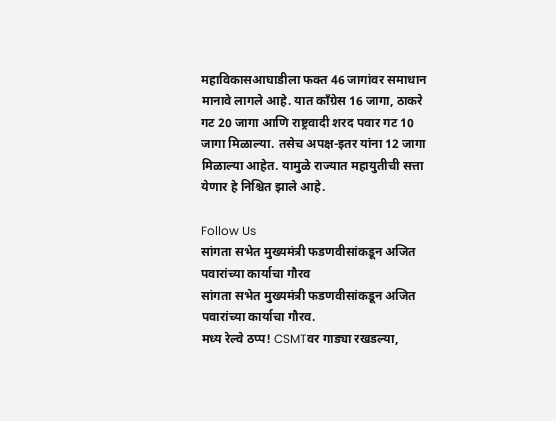महाविकासआघाडीला फक्त 46 जागांवर समाधान मानावे लागले आहे. यात काँग्रेस 16 जागा, ठाकरे गट 20 जागा आणि राष्ट्रवादी शरद पवार गट 10 जागा मिळाल्या. तसेच अपक्ष-इतर यांना 12 जागा मिळाल्या आहेत. यामुळे राज्यात महायुतीची सत्ता येणार हे निश्चित झाले आहे.

Follow Us
सांगता सभेत मुख्यमंत्री फडणवीसांकडून अजित पवारांच्या कार्याचा गौरव
सांगता सभेत मुख्यमंत्री फडणवीसांकडून अजित पवारांच्या कार्याचा गौरव.
मध्य रेल्वे ठप्प! CSMTवर गाड्या रखडल्या,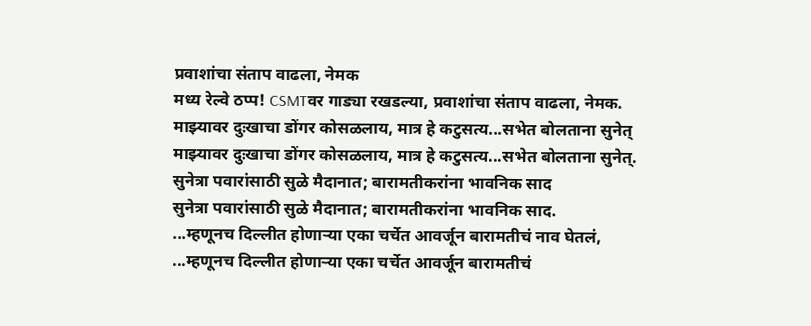प्रवाशांचा संताप वाढला, नेमक
मध्य रेल्वे ठप्प! CSMTवर गाड्या रखडल्या, प्रवाशांचा संताप वाढला, नेमक.
माझ्यावर दुःखाचा डोंगर कोसळलाय, मात्र हे कटुसत्य...सभेत बोलताना सुनेत्
माझ्यावर दुःखाचा डोंगर कोसळलाय, मात्र हे कटुसत्य...सभेत बोलताना सुनेत्.
सुनेत्रा पवारांसाठी सुळे मैदानात; बारामतीकरांना भावनिक साद
सुनेत्रा पवारांसाठी सुळे मैदानात; बारामतीकरांना भावनिक साद.
...म्हणूनच दिल्लीत होणाऱ्या एका चर्चेत आवर्जून बारामतीचं नाव घेतलं,
...म्हणूनच दिल्लीत होणाऱ्या एका चर्चेत आवर्जून बारामतीचं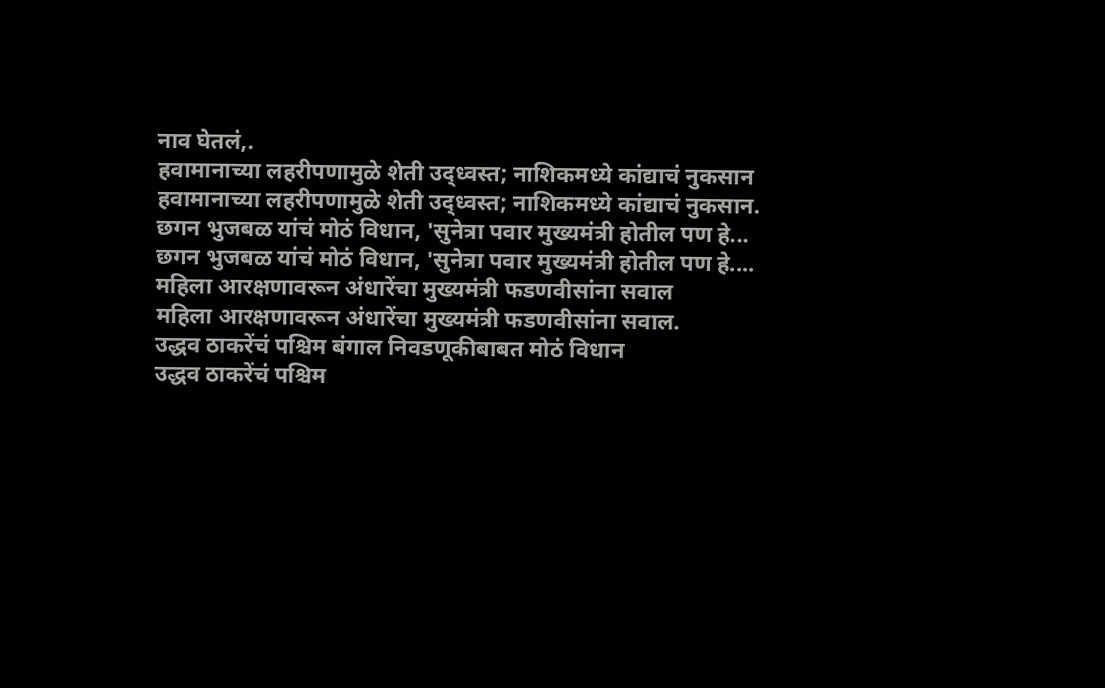नाव घेतलं,.
हवामानाच्या लहरीपणामुळे शेती उद्ध्वस्त; नाशिकमध्ये कांद्याचं नुकसान
हवामानाच्या लहरीपणामुळे शेती उद्ध्वस्त; नाशिकमध्ये कांद्याचं नुकसान.
छगन भुजबळ यांचं मोठं विधान, 'सुनेत्रा पवार मुख्यमंत्री होतील पण हे...
छगन भुजबळ यांचं मोठं विधान, 'सुनेत्रा पवार मुख्यमंत्री होतील पण हे....
महिला आरक्षणावरून अंधारेंचा मुख्यमंत्री फडणवीसांना सवाल
महिला आरक्षणावरून अंधारेंचा मुख्यमंत्री फडणवीसांना सवाल.
उद्धव ठाकरेंचं पश्चिम बंगाल निवडणूकीबाबत मोठं विधान
उद्धव ठाकरेंचं पश्चिम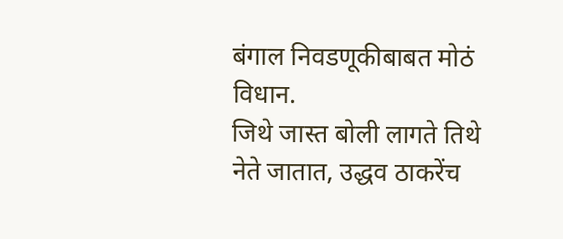बंगाल निवडणूकीबाबत मोठं विधान.
जिथे जास्त बोली लागते तिथे नेते जातात, उद्धव ठाकरेंच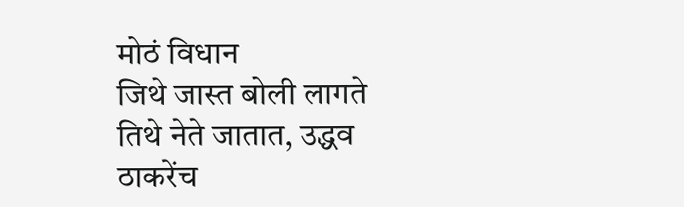मोठं विधान
जिथे जास्त बोली लागते तिथे नेते जातात, उद्धव ठाकरेंच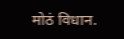मोठं विधान.